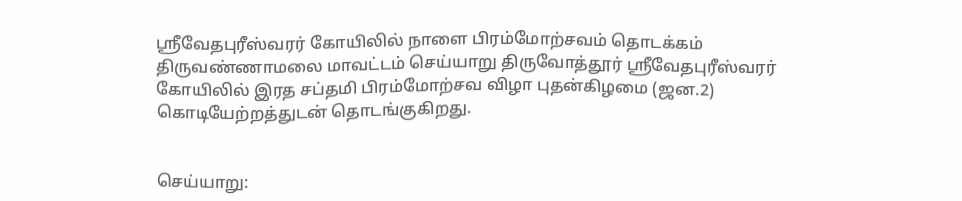ஸ்ரீவேதபுரீஸ்வரர் கோயிலில் நாளை பிரம்மோற்சவம் தொடக்கம்
திருவண்ணாமலை மாவட்டம் செய்யாறு திருவோத்தூர் ஸ்ரீவேதபுரீஸ்வரர் கோயிலில் இரத சப்தமி பிரம்மோற்சவ விழா புதன்கிழமை (ஜன.2) கொடியேற்றத்துடன் தொடங்குகிறது.


செய்யாறு: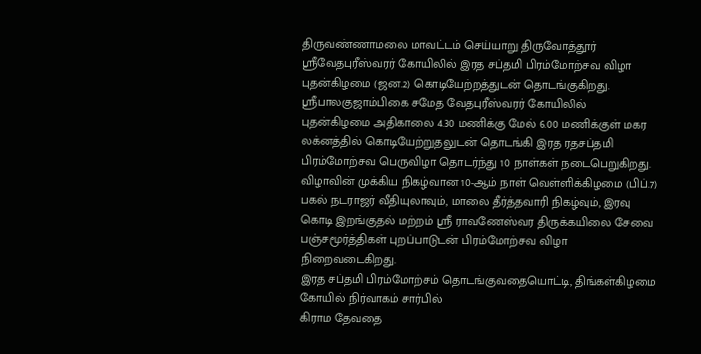திருவண்ணாமலை மாவட்டம் செய்யாறு திருவோத்தூர் ஸ்ரீவேதபுரீஸ்வரர் கோயிலில் இரத சப்தமி பிரம்மோற்சவ விழா புதன்கிழமை (ஜன.2) கொடியேற்றத்துடன் தொடங்குகிறது.
ஸ்ரீபாலகுஜாம்பிகை சமேத வேதபுரீஸ்வரர் கோயிலில் புதன்கிழமை அதிகாலை 4.30 மணிக்கு மேல் 6.00 மணிக்குள் மகர லக்னத்தில் கொடியேற்றுதலுடன் தொடங்கி இரத ரதசப்தமி பிரம்மோற்சவ பெருவிழா தொடர்ந்து 10 நாள்கள் நடைபெறுகிறது.
விழாவின் முக்கிய நிகழ்வான 10-ஆம் நாள் வெள்ளிக்கிழமை (பிப்.7) பகல் நடராஜர் வீதியுலாவும், மாலை தீர்த்தவாரி நிகழ்வும், இரவு கொடி இறங்குதல் மற்றம் ஸ்ரீ ராவணேஸ்வர திருக்கயிலை சேவை பஞ்சமூர்த்திகள் புறப்பாடுடன் பிரம்மோற்சவ விழா நிறைவடைகிறது.
இரத சப்தமி பிரம்மோற்சம் தொடங்குவதையொட்டி, திங்கள்கிழமை கோயில் நிர்வாகம் சார்பில்
கிராம தேவதை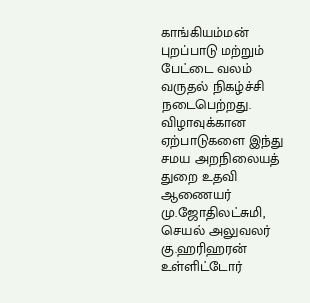காங்கியம்மன் புறப்பாடு மற்றும் பேட்டை வலம் வருதல் நிகழ்ச்சி நடைபெற்றது.
விழாவுக்கான ஏற்பாடுகளை இந்து சமய அறநிலையத் துறை உதவி ஆணையர் மு.ஜோதிலட்சுமி, செயல் அலுவலர் கு.ஹரிஹரன் உள்ளிட்டோர்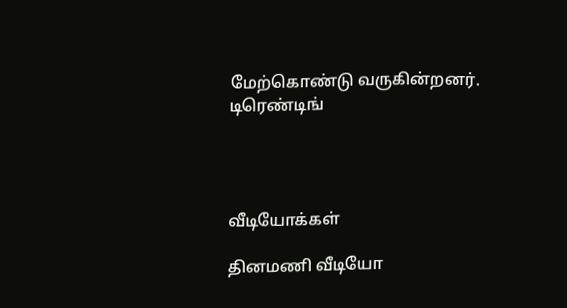மேற்கொண்டு வருகின்றனர்.
டிரெண்டிங்




வீடியோக்கள்

தினமணி வீடியோ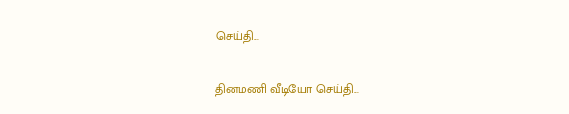செய்தி...

தினமணி வீடியோ செய்தி...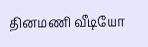தினமணி வீடியோ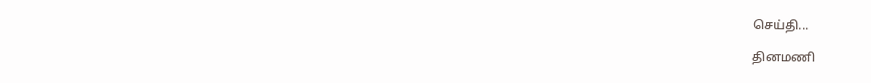செய்தி...

தினமணி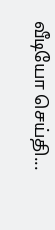வீடியோ செய்தி...